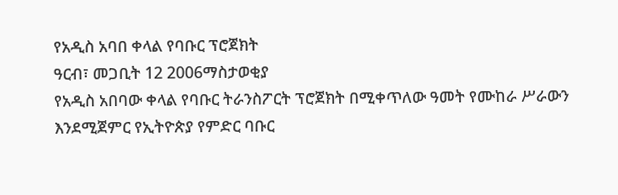የአዲስ አባበ ቀላል የባቡር ፕሮጀክት
ዓርብ፣ መጋቢት 12 2006ማስታወቂያ
የአዲስ አበባው ቀላል የባቡር ትራንስፖርት ፕሮጀክት በሚቀጥለው ዓመት የሙከራ ሥራውን እንደሚጀምር የኢትዮጵያ የምድር ባቡር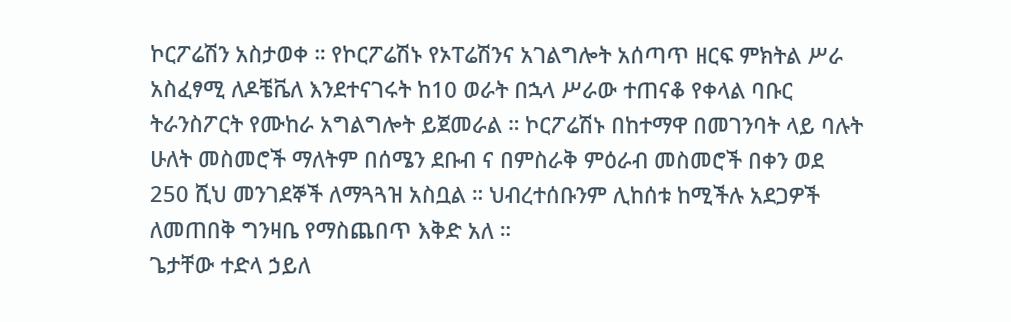ኮርፖሬሽን አስታወቀ ። የኮርፖሬሽኑ የኦፐሬሽንና አገልግሎት አሰጣጥ ዘርፍ ምክትል ሥራ አስፈፃሚ ለዶቼቬለ እንደተናገሩት ከ10 ወራት በኋላ ሥራው ተጠናቆ የቀላል ባቡር ትራንስፖርት የሙከራ አግልግሎት ይጀመራል ። ኮርፖሬሽኑ በከተማዋ በመገንባት ላይ ባሉት ሁለት መስመሮች ማለትም በሰሜን ደቡብ ና በምስራቅ ምዕራብ መስመሮች በቀን ወደ 250 ሺህ መንገደኞች ለማጓጓዝ አስቧል ። ህብረተሰቡንም ሊከሰቱ ከሚችሉ አደጋዎች ለመጠበቅ ግንዛቤ የማስጨበጥ እቅድ አለ ።
ጌታቸው ተድላ ኃይለ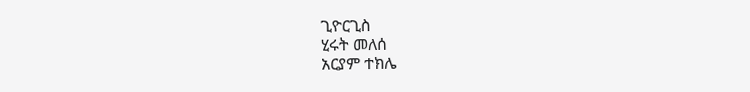ጊዮርጊስ
ሂሩት መለሰ
አርያም ተክሌ